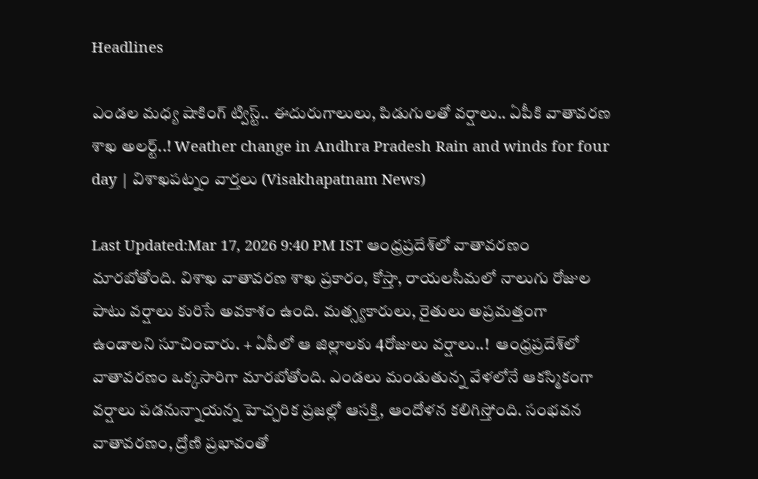Headlines

ఎండల మధ్య షాకింగ్ ట్విస్ట్.. ఈదురుగాలులు, పిడుగులతో వర్షాలు.. ఏపీకి వాతావరణ శాఖ అలర్ట్..! Weather change in Andhra Pradesh Rain and winds for four day | విశాఖపట్నం వార్తలు (Visakhapatnam News)

Last Updated:Mar 17, 2026 9:40 PM IST ఆంధ్రప్రదేశ్‌లో వాతావరణం మారబోతోంది. విశాఖ వాతావరణ శాఖ ప్రకారం, కోస్తా, రాయలసీమలో నాలుగు రోజుల పాటు వర్షాలు కురిసే అవకాశం ఉంది. మత్స్యకారులు, రైతులు అప్రమత్తంగా ఉండాలని సూచించారు. + ఏపీలో ఆ జిల్లాలకు 4రోజులు వర్షాలు..!  ఆంధ్రప్రదేశ్‌లో వాతావరణం ఒక్కసారిగా మారబోతోంది. ఎండలు మండుతున్న వేళలోనే ఆకస్మికంగా వర్షాలు పడనున్నాయన్న హెచ్చరిక ప్రజల్లో ఆసక్తి, ఆందోళన కలిగిస్తోంది. సంభవన వాతావరణం, ద్రోణి ప్రభావంతో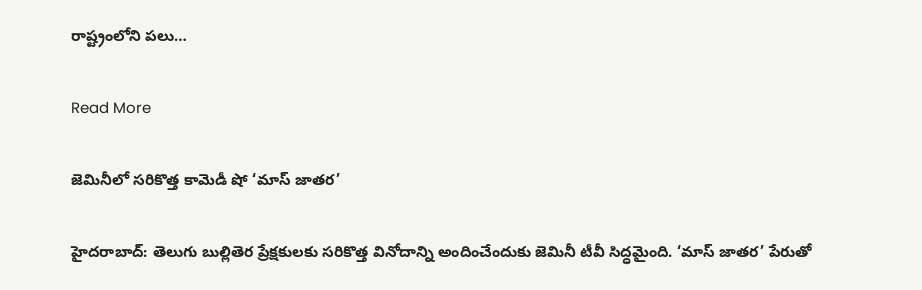రాష్ట్రంలోని పలు…

Read More

జెమినీలో సరికొత్త కామెడీ షో ‘మాస్ జాతర’

హైదరాబాద్: తెలుగు బుల్లితెర ప్రేక్షకులకు సరికొత్త వినోదాన్ని అందించేందుకు జెమినీ టీవీ సిద్ధమైంది. ‘మాస్ జాతర’ పేరుతో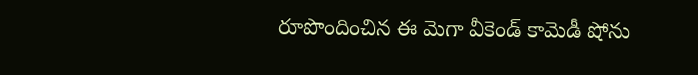రూపొందించిన ఈ మెగా వీకెండ్ కామెడీ షోను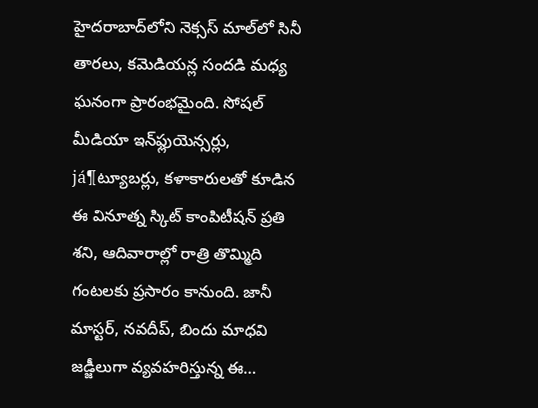హైదరాబాద్‌లోని నెక్సస్ మాల్‌లో సినీ తారలు, కమెడియన్ల సందడి మధ్య ఘనంగా ప్రారంభమైంది. సోషల్ మీడియా ఇన్‌ఫ్లుయెన్సర్లు, já¶ట్యూబర్లు, కళాకారులతో కూడిన ఈ వినూత్న స్కిట్ కాంపిటీషన్ ప్రతి శని, ఆదివారాల్లో రాత్రి తొమ్మిది గంటలకు ప్రసారం కానుంది. జానీ మాస్టర్, నవదీప్, బిందు మాధవి జడ్జీలుగా వ్యవహరిస్తున్న ఈ…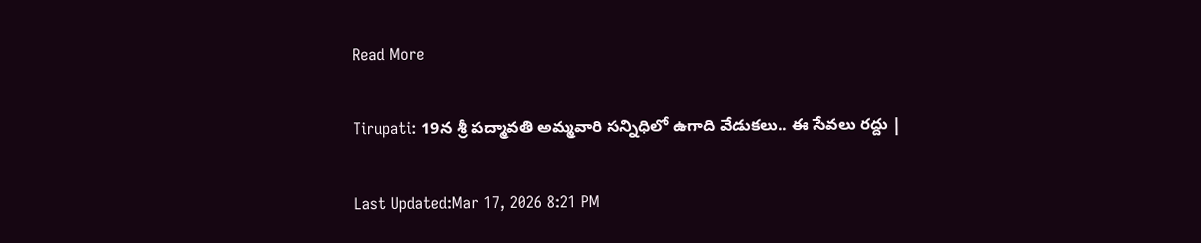Read More

Tirupati: 19న శ్రీ పద్మావతి అమ్మవారి సన్నిధిలో ఉగాది వేడుకలు.. ఈ సేవలు రద్దు |

Last Updated:Mar 17, 2026 8:21 PM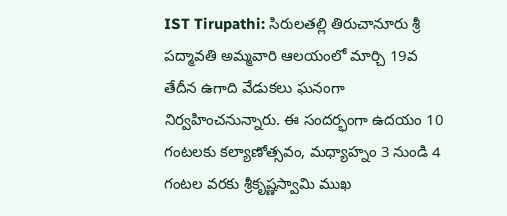IST Tirupathi: సిరులతల్లి తిరుచానూరు శ్రీ పద్మావతి అమ్మవారి ఆలయంలో మార్చి 19వ తేదీన ఉగాది వేడుకలు ఘనంగా నిర్వహించనున్నారు. ఈ సందర్భంగా ఉదయం 10 గంటలకు కల్యాణోత్సవం, మ‌ధ్యాహ్నం 3 నుండి 4 గంటల వరకు శ్రీకృష్ణస్వామి ముఖ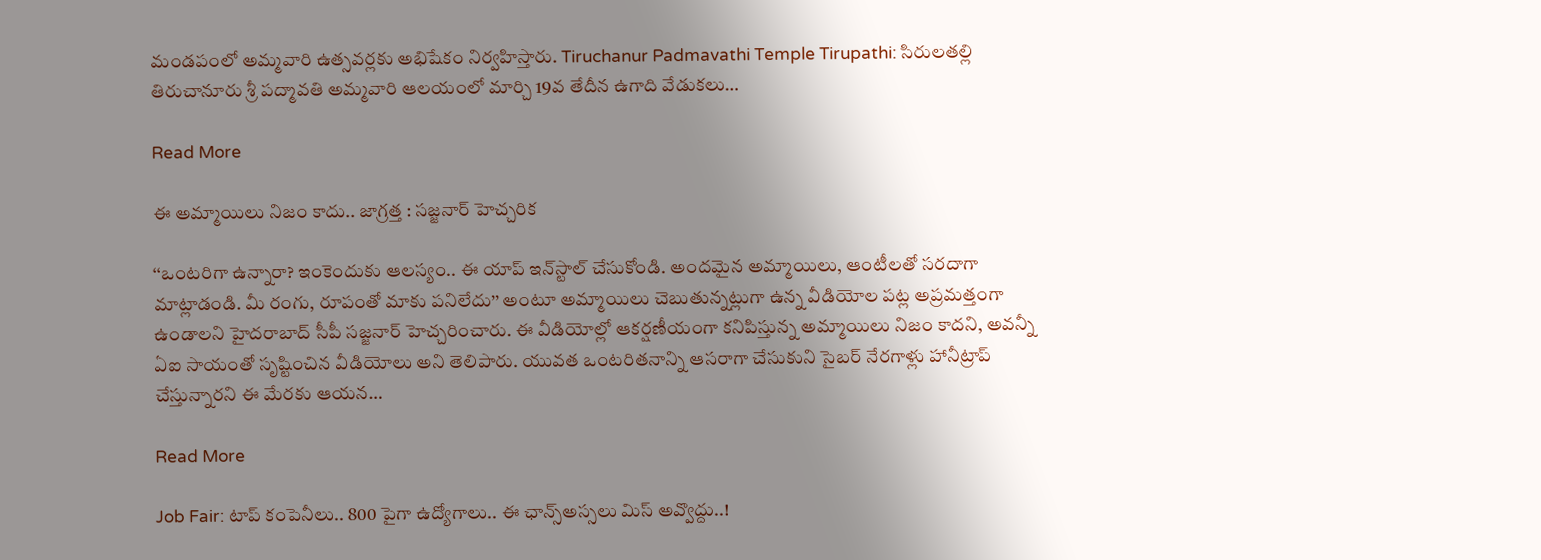మండపంలో అమ్మవారి ఉత్సవర్లకు అభిషేకం నిర్వహిస్తారు. Tiruchanur Padmavathi Temple Tirupathi: సిరులతల్లి తిరుచానూరు శ్రీ పద్మావతి అమ్మవారి ఆలయంలో మార్చి 19వ తేదీన ఉగాది వేడుకలు…

Read More

ఈ అమ్మాయిలు నిజం కాదు.. జాగ్రత్త : సజ్జనార్ హెచ్చరిక

‘‘ఒంటరిగా ఉన్నారా? ఇంకెందుకు ఆలస్యం.. ఈ యాప్ ఇన్‌స్టాల్ చేసుకోండి. అందమైన అమ్మాయిలు, ఆంటీలతో సరదాగా మాట్లాడండి. మీ రంగు, రూపంతో మాకు పనిలేదు’’ అంటూ అమ్మాయిలు చెబుతున్నట్లుగా ఉన్న వీడియోల పట్ల అప్రమత్తంగా ఉండాలని హైదరాబాద్ సీపీ సజ్జనార్ హెచ్చరించారు. ఈ వీడియోల్లో ఆకర్షణీయంగా కనిపిస్తున్న అమ్మాయిలు నిజం కాదని, అవన్నీ ఏఐ సాయంతో సృష్టించిన వీడియోలు అని తెలిపారు. యువత ఒంటరితనాన్ని ఆసరాగా చేసుకుని సైబర్ నేరగాళ్లు హానీట్రాప్ చేస్తున్నారని ఈ మేరకు ఆయన…

Read More

Job Fair: టాప్ కంపెనీలు.. 800 పైగా ఉద్యోగాలు.. ఈ ఛాన్స్అస్సలు మిస్ అవ్వొద్దు..!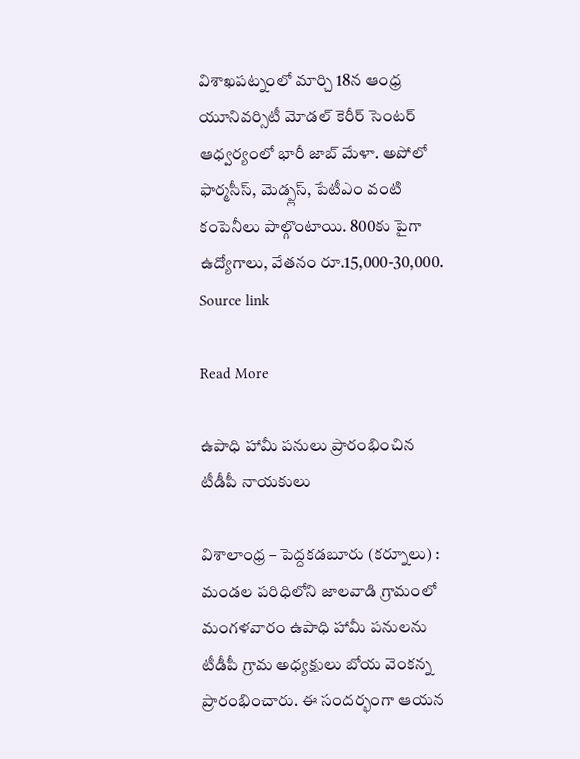విశాఖపట్నంలో మార్చి 18న ఆంధ్ర యూనివర్సిటీ మోడల్ కెరీర్ సెంటర్ ఆధ్వర్యంలో భారీ జాబ్ మేళా. అపోలో ఫార్మసీస్, మెడ్ప్లస్, పేటీఎం వంటి కంపెనీలు పాల్గొంటాయి. 800కు పైగా ఉద్యోగాలు, వేతనం రూ.15,000-30,000. Source link

Read More

ఉపాధి హామీ పనులు ప్రారంభించిన టీడీపీ నాయకులు

విశాలాంధ్ర – పెద్దకడబూరు (కర్నూలు) : మండల పరిధిలోని జాలవాడి గ్రామంలో మంగళవారం ఉపాధి హామీ పనులను టీడీపీ గ్రామ అధ్యక్షులు బోయ వెంకన్న ప్రారంభించారు. ఈ సందర్భంగా ఆయన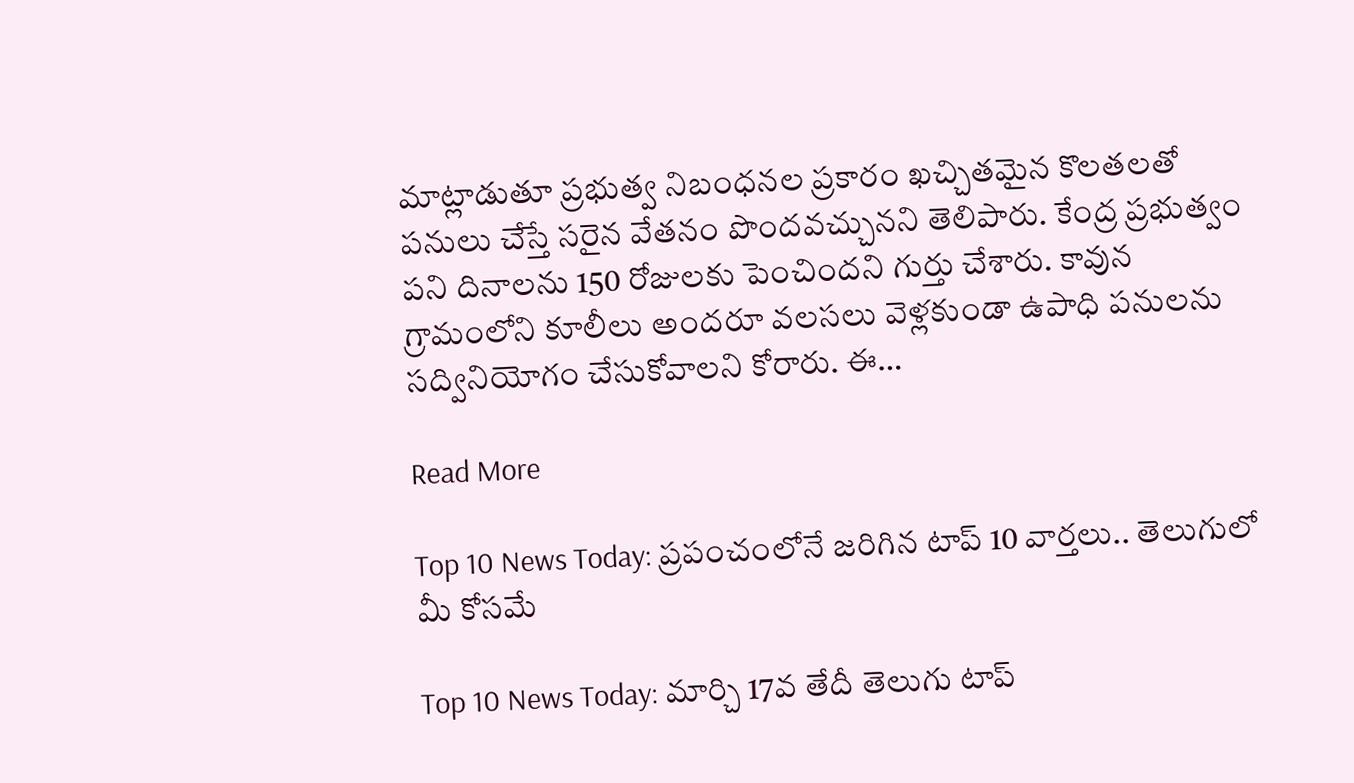మాట్లాడుతూ ప్రభుత్వ నిబంధనల ప్రకారం ఖచ్చితమైన కొలతలతో పనులు చేస్తే సరైన వేతనం పొందవచ్చునని తెలిపారు. కేంద్ర ప్రభుత్వం పని దినాలను 150 రోజులకు పెంచిందని గుర్తు చేశారు. కావున గ్రామంలోని కూలీలు అందరూ వలసలు వెళ్లకుండా ఉపాధి పనులను సద్వినియోగం చేసుకోవాలని కోరారు. ఈ…

Read More

Top 10 News Today: ప్రపంచంలోనే జరిగిన టాప్ 10 వార్తలు.. తెలుగులో మీ కోసమే

Top 10 News Today: మార్చి 17వ తేదీ తెలుగు టాప్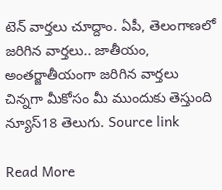టెన్ వార్తలు చూద్దాం. ఏపీ, తెలంగాణలో జరిగిన వార్తలు.. జాతీయం, అంతర్జాతీయంగా జరిగిన వార్తలు చిన్నగా మీకోసం మీ ముందుకు తెస్తుంది న్యూస్18 తెలుగు. Source link

Read More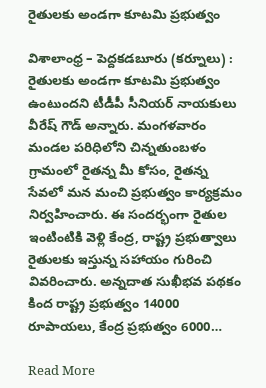రైతులకు అండగా కూటమి ప్రభుత్వం

విశాలాంధ్ర – పెద్దకడబూరు (కర్నూలు) : రైతులకు అండగా కూటమి ప్రభుత్వం ఉంటుందని టీడీపీ సీనియర్ నాయకులు వీరేష్ గౌడ్ అన్నారు. మంగళవారం మండల పరిధిలోని చిన్నతుంబళం గ్రామంలో రైతన్న మీ కోసం, రైతన్న సేవలో మన మంచి ప్రభుత్వం కార్యక్రమం నిర్వహించారు. ఈ సందర్భంగా రైతుల ఇంటింటికి వెళ్లి కేంద్ర, రాష్ట్ర ప్రభుత్వాలు రైతులకు ఇస్తున్న సహాయం గురించి వివరించారు. అన్నదాత సుఖీభవ పథకం కింద రాష్ట్ర ప్రభుత్వం 14000 రూపాయలు, కేంద్ర ప్రభుత్వం 6000…

Read More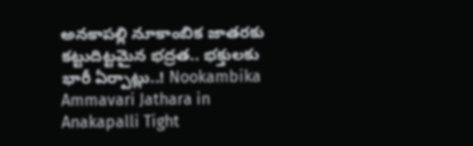అనకాపల్లి నూకాంబిక జాతరకు కట్టుదిట్టమైన భద్రత.. భక్తులకు భారీ ఏర్పాట్లు..! Nookambika Ammavari Jathara in Anakapalli Tight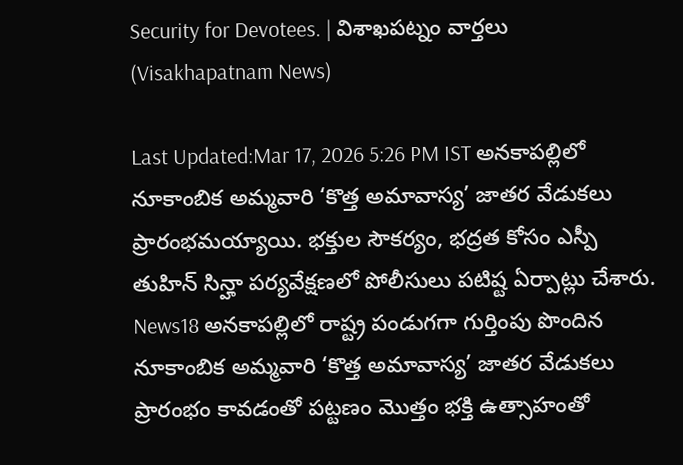Security for Devotees. | విశాఖపట్నం వార్తలు (Visakhapatnam News)

Last Updated:Mar 17, 2026 5:26 PM IST అనకాపల్లిలో నూకాంబిక అమ్మవారి ‘కొత్త అమావాస్య’ జాతర వేడుకలు ప్రారంభమయ్యాయి. భక్తుల సౌకర్యం, భద్రత కోసం ఎస్పీ తుహిన్ సిన్హా పర్యవేక్షణలో పోలీసులు పటిష్ట ఏర్పాట్లు చేశారు. News18 అనకాపల్లిలో రాష్ట్ర పండుగగా గుర్తింపు పొందిన నూకాంబిక అమ్మవారి ‘కొత్త అమావాస్య’ జాతర వేడుకలు ప్రారంభం కావడంతో పట్టణం మొత్తం భక్తి ఉత్సాహంతో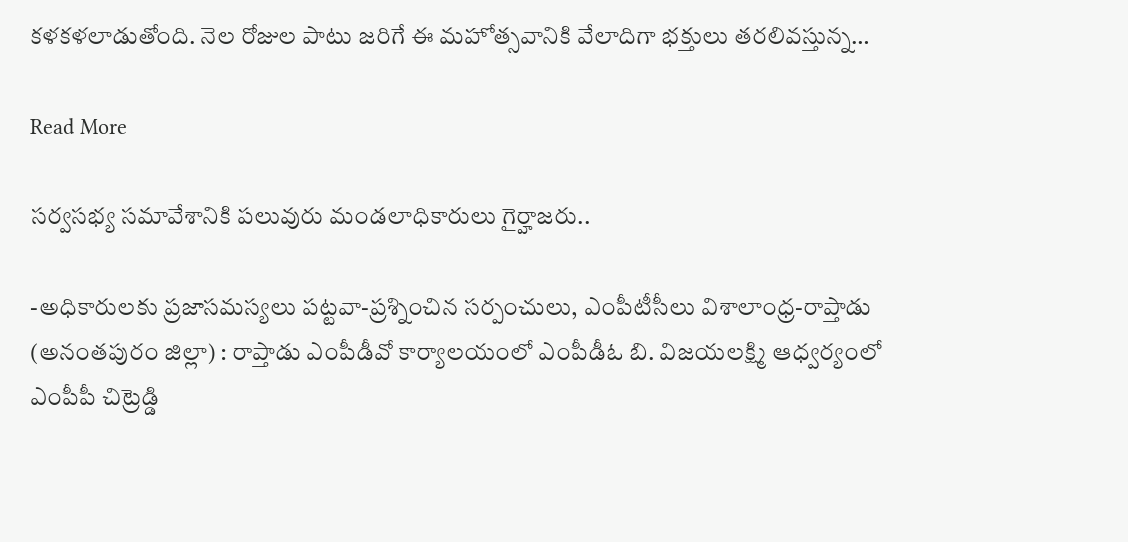కళకళలాడుతోంది. నెల రోజుల పాటు జరిగే ఈ మహోత్సవానికి వేలాదిగా భక్తులు తరలివస్తున్న…

Read More

సర్వసభ్య సమావేశానికి పలువురు మండలాధికారులు గైర్హాజరు..

-అధికారులకు ప్రజాసమస్యలు పట్టవా-ప్రశ్నించిన సర్పంచులు, ఎంపీటీసీలు విశాలాంధ్ర-రాప్తాడు (అనంతపురం జిల్లా) : రాప్తాడు ఎంపీడీవో కార్యాలయంలో ఎంపీడీఓ బి. విజయలక్ష్మి ఆధ్వర్యంలో ఎంపీపీ చిట్రెడ్డి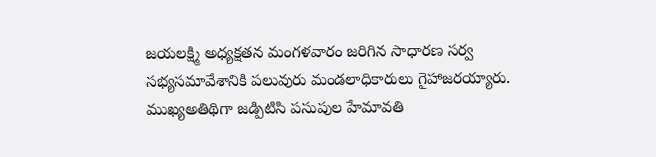జయలక్ష్మి అధ్యక్షతన మంగళవారం జరిగిన సాధారణ సర్వ సభ్యసమావేశానికి పలువురు మండలాధికారులు గైహాజరయ్యారు. ముఖ్యఅతిథిగా జడ్పిటిసి పసుపుల హేమావతి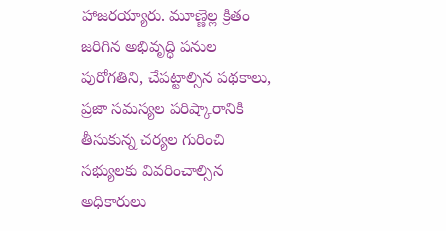హాజరయ్యారు. మూణ్ణెల్ల క్రితం జరిగిన అభివృద్ధి పనుల పురోగతిని, చేపట్టాల్సిన పథకాలు, ప్రజా సమస్యల పరిష్కారానికి తీసుకున్న చర్యల గురించి సభ్యులకు వివరించాల్సిన అధికారులు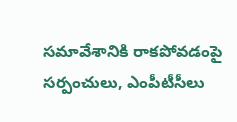సమావేశానికి రాకపోవడంపై సర్పంచులు, ఎంపీటీసీలు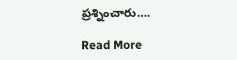ప్రశ్నించారు….

Read More